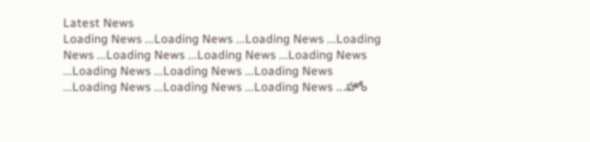Latest News
Loading News ...Loading News ...Loading News ...Loading News ...Loading News ...Loading News ...Loading News ...Loading News ...Loading News ...Loading News ...Loading News ...Loading News ...Loading News ...హోం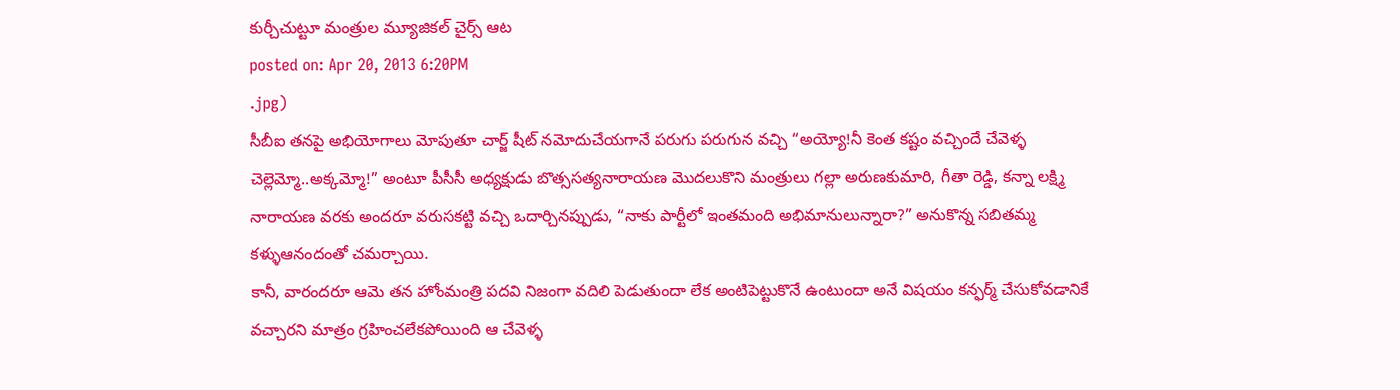కుర్చీచుట్టూ మంత్రుల మ్యూజికల్ చైర్స్ ఆట
posted on: Apr 20, 2013 6:20PM
.jpg)
సీబీఐ తనపై అభియోగాలు మోపుతూ చార్జ్ షీట్ నమోదుచేయగానే పరుగు పరుగున వచ్చి “అయ్యో!నీ కెంత కష్టం వచ్చిందే చేవెళ్ళ చెల్లెమ్మో..అక్కమ్మో!” అంటూ పీసీసీ అధ్యక్షుడు బొత్ససత్యనారాయణ మొదలుకొని మంత్రులు గల్లా అరుణకుమారి, గీతా రెడ్డి, కన్నా లక్ష్మి నారాయణ వరకు అందరూ వరుసకట్టి వచ్చి ఒదార్చినప్పుడు, “నాకు పార్టీలో ఇంతమంది అభిమానులున్నారా?” అనుకొన్న సబితమ్మ కళ్ళుఆనందంతో చమర్చాయి.
కానీ, వారందరూ ఆమె తన హోంమంత్రి పదవి నిజంగా వదిలి పెడుతుందా లేక అంటిపెట్టుకొనే ఉంటుందా అనే విషయం కన్ఫర్మ్ చేసుకోవడానికే వచ్చారని మాత్రం గ్రహించలేకపోయింది ఆ చేవెళ్ళ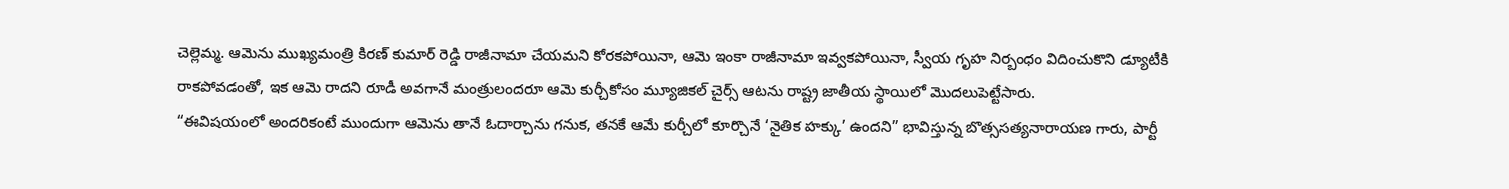చెల్లెమ్మ. ఆమెను ముఖ్యమంత్రి కిరణ్ కుమార్ రెడ్డి రాజీనామా చేయమని కోరకపోయినా, ఆమె ఇంకా రాజీనామా ఇవ్వకపోయినా, స్వీయ గృహ నిర్బంధం విదించుకొని డ్యూటీకి రాకపోవడంతో, ఇక ఆమె రాదని రూడీ అవగానే మంత్రులందరూ ఆమె కుర్చీకోసం మ్యూజికల్ చైర్స్ ఆటను రాష్ట్ర జాతీయ స్థాయిలో మొదలుపెట్టేసారు.
“ఈవిషయంలో అందరికంటే ముందుగా ఆమెను తానే ఓదార్చాను గనుక, తనకే ఆమే కుర్చీలో కూర్చొనే ‘నైతిక హక్కు’ ఉందని” భావిస్తున్న బొత్ససత్యనారాయణ గారు, పార్టీ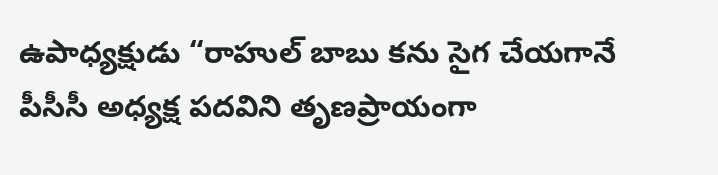ఉపాధ్యక్షుడు “రాహుల్ బాబు కను సైగ చేయగానే పీసీసీ అధ్యక్ష పదవిని తృణప్రాయంగా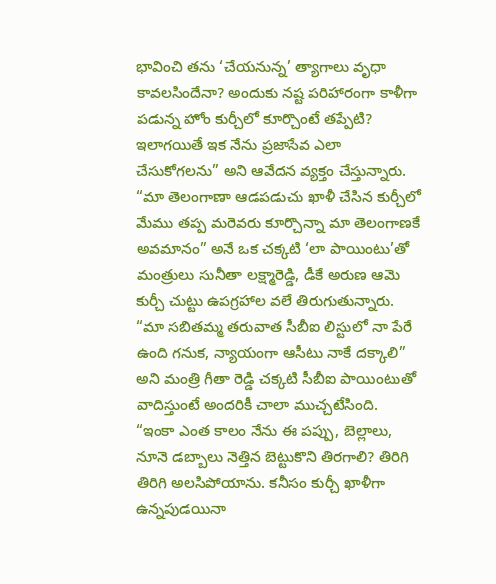భావించి తను ‘చేయనున్న’ త్యాగాలు వృధా కావలసిందేనా? అందుకు నష్ట పరిహారంగా కాళీగా పడున్న హోం కుర్చీలో కూర్చొంటే తప్పేటి? ఇలాగయితే ఇక నేను ప్రజాసేవ ఎలా చేసుకోగలను” అని ఆవేదన వ్యక్తం చేస్తున్నారు.
“మా తెలంగాణా ఆడపడుచు ఖాళీ చేసిన కుర్చీలో మేము తప్ప మరెవరు కూర్చొన్నా మా తెలంగాణకే అవమానం” అనే ఒక చక్కటి ‘లా పాయింటు’తో మంత్రులు సునీతా లక్ష్మారెడ్డి, డీకే అరుణ ఆమె కుర్చీ చుట్టు ఉపగ్రహాల వలే తిరుగుతున్నారు.
“మా సబితమ్మ తరువాత సీబీఐ లిస్టులో నా పేరే ఉంది గనుక, న్యాయంగా ఆసీటు నాకే దక్కాలి” అని మంత్రి గీతా రెడ్డి చక్కటి సీబీఐ పాయింటుతో వాదిస్తుంటే అందరికీ చాలా ముచ్చటేసింది.
“ఇంకా ఎంత కాలం నేను ఈ పప్పు, బెల్లాలు, నూనె డబ్బాలు నెత్తిన బెట్టుకొని తిరగాలి? తిరిగి తిరిగి అలసిపోయాను. కనీసం కుర్చీ ఖాళీగా ఉన్నపుడయినా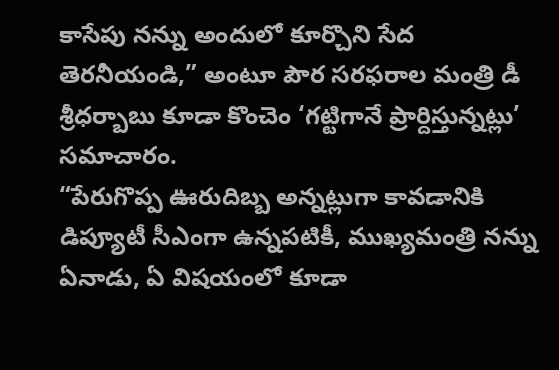కాసేపు నన్ను అందులో కూర్చొని సేద తెరనీయండి,” అంటూ పౌర సరఫరాల మంత్రి డీ శ్రీధర్బాబు కూడా కొంచెం ‘గట్టిగానే ప్రార్దిస్తున్నట్లు’ సమాచారం.
“పేరుగొప్ప ఊరుదిబ్బ అన్నట్లుగా కావడానికి డిప్యూటీ సీఎంగా ఉన్నపటికీ, ముఖ్యమంత్రి నన్ను ఏనాడు, ఏ విషయంలో కూడా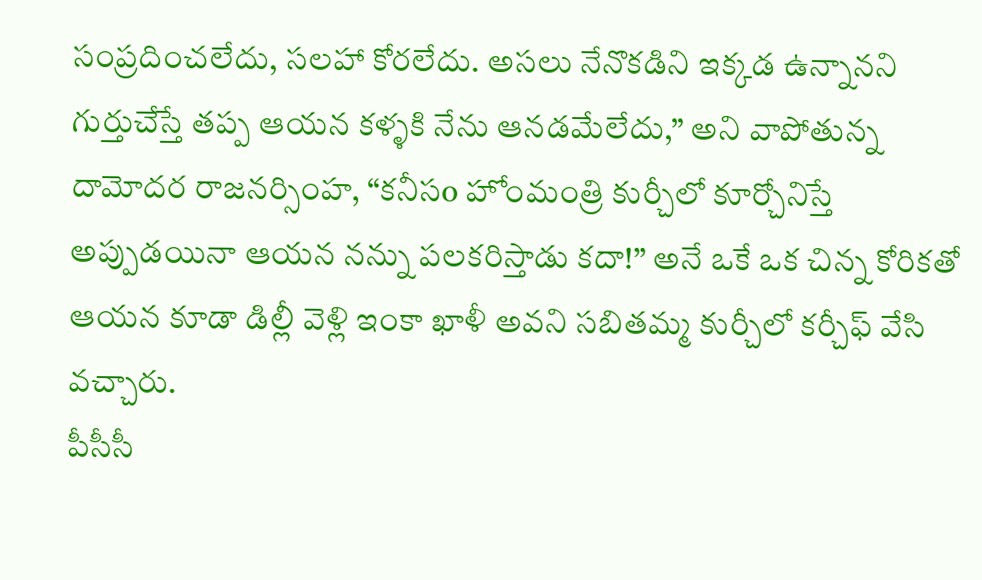సంప్రదించలేదు, సలహా కోరలేదు. అసలు నేనొకడిని ఇక్కడ ఉన్నానని గుర్తుచేస్తే తప్ప ఆయన కళ్ళకి నేను ఆనడమేలేదు,” అని వాపోతున్న దామోదర రాజనర్సింహ, “కనీసo హోంమంత్రి కుర్చీలో కూర్చోనిస్తే అప్పుడయినా ఆయన నన్ను పలకరిస్తాడు కదా!” అనే ఒకే ఒక చిన్న కోరికతో ఆయన కూడా డిల్లీ వెళ్లి ఇంకా ఖాళీ అవని సబితమ్మ కుర్చీలో కర్చీఫ్ వేసి వచ్చారు.
పీసీసీ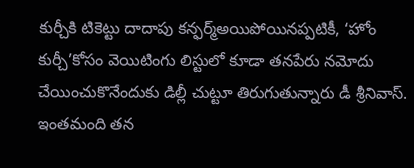కుర్చీకి టికెట్టు దాదాపు కన్ఫర్మ్అయిపోయినప్పటికీ, ‘హోం కుర్చీ’కోసం వెయిటింగు లిస్టులో కూడా తనపేరు నమోదు చేయించుకొనేందుకు డిల్లీ చుట్టూ తిరుగుతున్నారు డీ శ్రీనివాస్. ఇంతమంది తన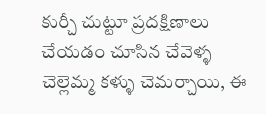కుర్చీ చుట్టూ ప్రదక్షిణాలు చేయడం చూసిన చేవెళ్ళ చెల్లెమ్మ కళ్ళు చెమర్చాయి, ఈ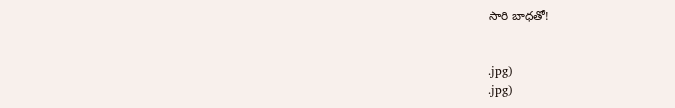సారి బాధతో!


.jpg)
.jpg)